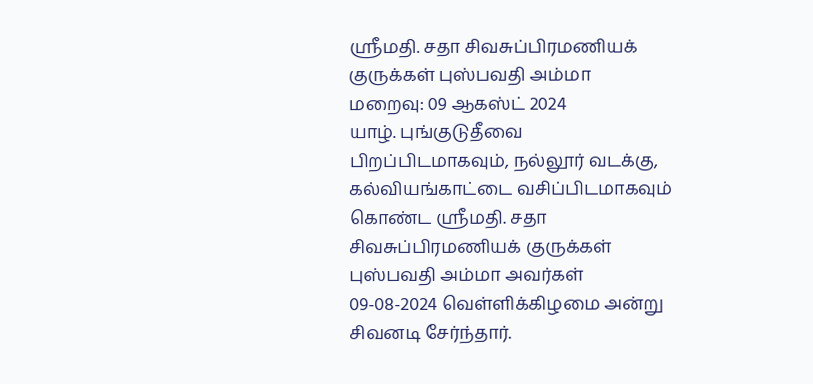ஶ்ரீமதி. சதா சிவசுப்பிரமணியக் குருக்கள் புஸ்பவதி அம்மா
மறைவு: 09 ஆகஸ்ட் 2024
யாழ். புங்குடுதீவை பிறப்பிடமாகவும், நல்லூர் வடக்கு, கல்வியங்காட்டை வசிப்பிடமாகவும் கொண்ட ஸ்ரீமதி. சதா சிவசுப்பிரமணியக் குருக்கள் புஸ்பவதி அம்மா அவர்கள் 09-08-2024 வெள்ளிக்கிழமை அன்று சிவனடி சேர்ந்தார்.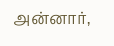அன்னார்,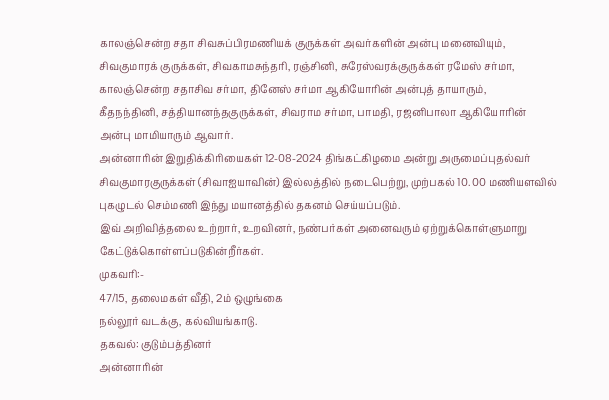காலஞ்சென்ற சதா சிவசுப்பிரமணியக் குருக்கள் அவர்களின் அன்பு மனைவியும்,
சிவகுமாரக் குருக்கள், சிவகாமசுந்தரி, ரஞ்சினி, சுரேஸ்வரக்குருக்கள் ரமேஸ் சர்மா, காலஞ்சென்ற சதாசிவ சர்மா, தினேஸ் சர்மா ஆகியோரின் அன்புத் தாயாரும்,
கீதநந்தினி, சத்தியானந்தகுருக்கள், சிவராம சர்மா, பாமதி, ரஜனிபாலா ஆகியோரின் அன்பு மாமியாரும் ஆவார்.
அன்னாரின் இறுதிக்கிரியைகள் 12-08-2024 திங்கட்கிழமை அன்று அருமைப்புதல்வர் சிவகுமாரகுருக்கள் (சிவாஐயாவின்) இல்லத்தில் நடைபெற்று, முற்பகல் 10. 00 மணியளவில் புகழுடல் செம்மணி இந்து மயானத்தில் தகனம் செய்யப்படும்.
இவ் அறிவித்தலை உற்றார், உறவினர், நண்பர்கள் அனைவரும் ஏற்றுக்கொள்ளுமாறு கேட்டுக்கொள்ளப்படுகின்றீர்கள்.
முகவரி:-
47/15, தலைமகள் வீதி, 2ம் ஒழுங்கை
நல்லூர் வடக்கு, கல்வியங்காடு.
தகவல்: குடும்பத்தினர்
அன்னாரின்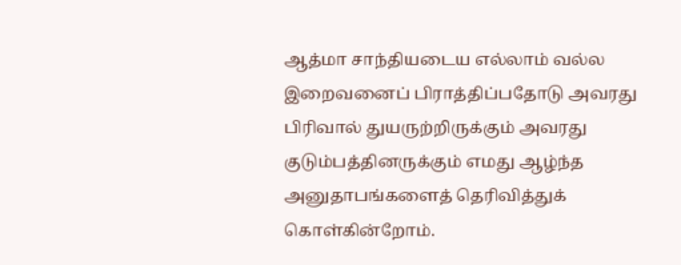ஆத்மா சாந்தியடைய எல்லாம் வல்ல இறைவனைப் பிராத்திப்பதோடு அவரது பிரிவால் துயருற்றிருக்கும் அவரது குடும்பத்தினருக்கும் எமது ஆழ்ந்த அனுதாபங்களைத் தெரிவித்துக் கொள்கின்றோம்.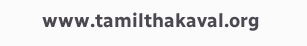www.tamilthakaval.org